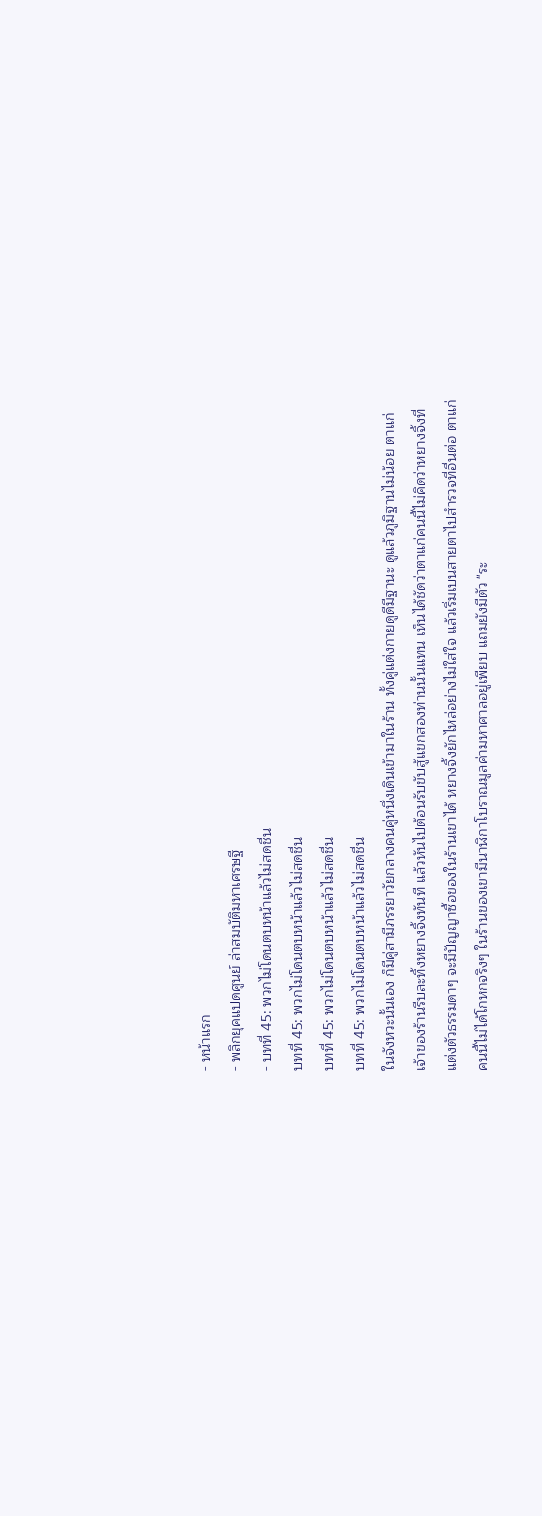- หน้าแรก
- พลิกยุคแปดศูนย์ ล่าสมบัติมหาเศรษฐี
- บทที่ 45: พวกไม่โดนตบหน้าแล้วไม่สดชื่น
บทที่ 45: พวกไม่โดนตบหน้าแล้วไม่สดชื่น
บทที่ 45: พวกไม่โดนตบหน้าแล้วไม่สดชื่น
บทที่ 45: พวกไม่โดนตบหน้าแล้วไม่สดชื่น
ในจังหวะนั้นเอง ก็มีคู่สามีภรรยาวัยกลางคนคู่หนึ่งเดินเข้ามาในร้าน ทั้งคู่แต่งกายดูดีมีฐานะ ดูแล้วภูมิฐานไม่น้อย ตาแก่เจ้าของร้านรีบละทิ้งหยางจิ้งทันที แล้วหันไปต้อนรับขับสู้แขกสองท่านนั้นแทน เห็นได้ชัดว่าตาแก่คนนี้ไม่คิดว่าหยางจิ้งที่แต่งตัวธรรมดาๆ จะมีปัญญาซื้อของในร้านเขาได้ หยางจิ้งยักไหล่อย่างไม่ใส่ใจ แล้วเริ่มเบนสายตาไปสำรวจที่อื่นต่อ ตาแก่คนนี้ไม่ได้โกหกจริงๆ ในร้านของเขามีนาฬิกาโบราณมูลค่ามหาศาลอยู่เพียบ แถมยังมีตัว "ระ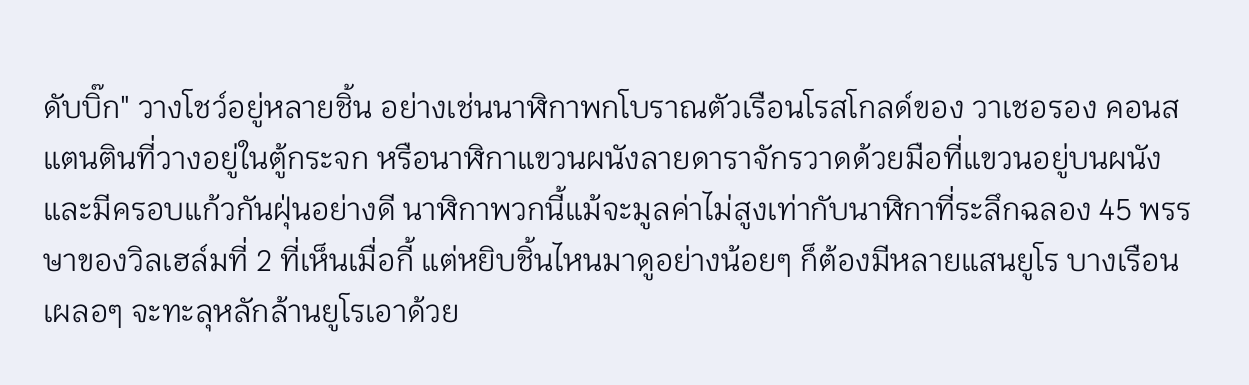ดับบิ๊ก" วางโชว์อยู่หลายชิ้น อย่างเช่นนาฬิกาพกโบราณตัวเรือนโรสโกลด์ของ วาเชอรอง คอนสแตนตินที่วางอยู่ในตู้กระจก หรือนาฬิกาแขวนผนังลายดาราจักรวาดด้วยมือที่แขวนอยู่บนผนังและมีครอบแก้วกันฝุ่นอย่างดี นาฬิกาพวกนี้แม้จะมูลค่าไม่สูงเท่ากับนาฬิกาที่ระลึกฉลอง 45 พรรษาของวิลเฮล์มที่ 2 ที่เห็นเมื่อกี้ แต่หยิบชิ้นไหนมาดูอย่างน้อยๆ ก็ต้องมีหลายแสนยูโร บางเรือนเผลอๆ จะทะลุหลักล้านยูโรเอาด้วย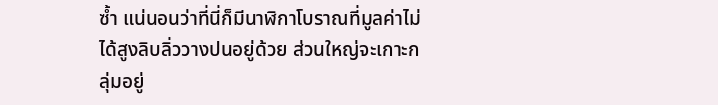ซ้ำ แน่นอนว่าที่นี่ก็มีนาฬิกาโบราณที่มูลค่าไม่ได้สูงลิบลิ่ววางปนอยู่ด้วย ส่วนใหญ่จะเกาะกลุ่มอยู่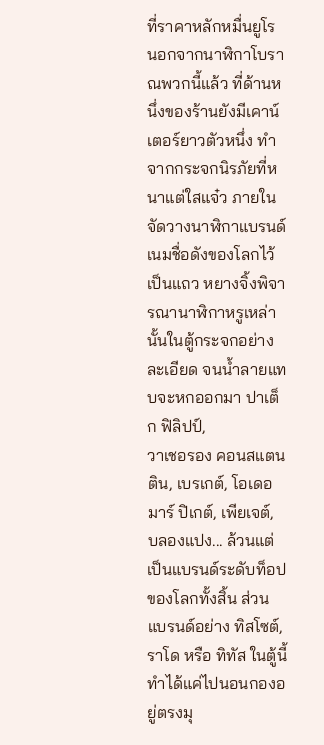ที่ราคาหลักหมื่นยูโร นอกจากนาฬิกาโบราณพวกนี้แล้ว ที่ด้านหนึ่งของร้านยังมีเคาน์เตอร์ยาวตัวหนึ่ง ทำจากกระจกนิรภัยที่หนาแต่ใสแจ๋ว ภายในจัดวางนาฬิกาแบรนด์เนมชื่อดังของโลกไว้เป็นแถว หยางจิ้งพิจารณานาฬิกาหรูเหล่านั้นในตู้กระจกอย่างละเอียด จนน้ำลายแทบจะหกออกมา ปาเต็ก ฟิลิปป์,
วาเชอรอง คอนสแตนติน, เบรเกต์, โอเดอมาร์ ปิเกต์, เพียเจต์, บลองแปง... ล้วนแต่เป็นแบรนด์ระดับท็อปของโลกทั้งสิ้น ส่วนแบรนด์อย่าง ทิสโซต์, ราโด หรือ ทิทัส ในตู้นี้ทำได้แค่ไปนอนกองอยู่ตรงมุ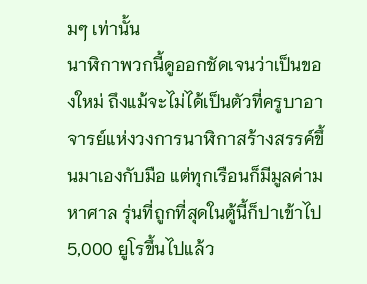มๆ เท่านั้น
นาฬิกาพวกนี้ดูออกชัดเจนว่าเป็นของใหม่ ถึงแม้จะไม่ได้เป็นตัวที่ครูบาอาจารย์แห่งวงการนาฬิกาสร้างสรรค์ขึ้นมาเองกับมือ แต่ทุกเรือนก็มีมูลค่ามหาศาล รุ่นที่ถูกที่สุดในตู้นี้ก็ปาเข้าไป 5,000 ยูโรขึ้นไปแล้ว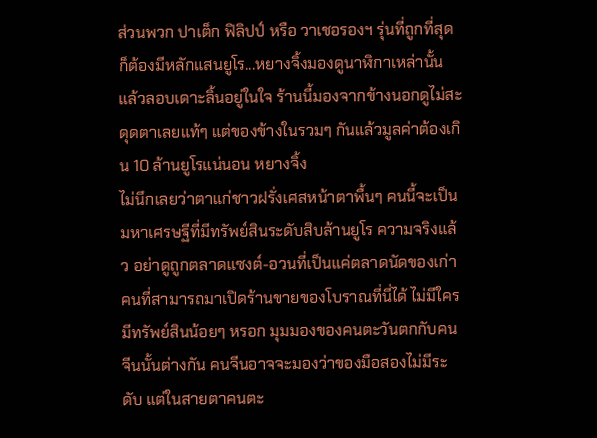ส่วนพวก ปาเต็ก ฟิลิปป์ หรือ วาเชอรองฯ รุ่นที่ถูกที่สุดก็ต้องมีหลักแสนยูโร...หยางจิ้งมองดูนาฬิกาเหล่านั้นแล้วลอบเดาะลิ้นอยู่ในใจ ร้านนี้มองจากข้างนอกดูไม่สะดุดตาเลยแท้ๆ แต่ของข้างในรวมๆ กันแล้วมูลค่าต้องเกิน 10 ล้านยูโรแน่นอน หยางจิ้ง
ไม่นึกเลยว่าตาแก่ชาวฝรั่งเศสหน้าตาพื้นๆ คนนี้จะเป็นมหาเศรษฐีที่มีทรัพย์สินระดับสิบล้านยูโร ความจริงแล้ว อย่าดูถูกตลาดแซงต์-อวนที่เป็นแค่ตลาดนัดของเก่า คนที่สามารถมาเปิดร้านขายของโบราณที่นี่ได้ ไม่มีใครมีทรัพย์สินน้อยๆ หรอก มุมมองของคนตะวันตกกับคนจีนนั้นต่างกัน คนจีนอาจจะมองว่าของมือสองไม่มีระดับ แต่ในสายตาคนตะ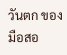วันตก ของมือสอ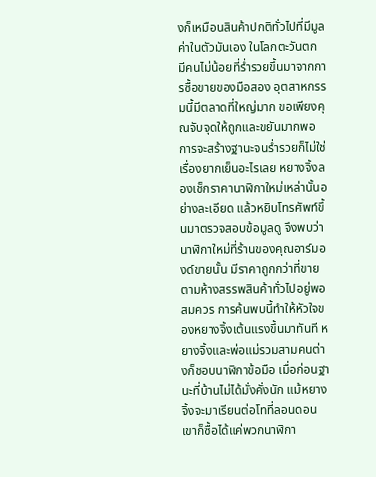งก็เหมือนสินค้าปกติทั่วไปที่มีมูลค่าในตัวมันเอง ในโลกตะวันตก มีคนไม่น้อยที่ร่ำรวยขึ้นมาจากการซื้อขายของมือสอง อุตสาหกรรมนี้มีตลาดที่ใหญ่มาก ขอเพียงคุณจับจุดให้ถูกและขยันมากพอ การจะสร้างฐานะจนร่ำรวยก็ไม่ใช่เรื่องยากเย็นอะไรเลย หยางจิ้งลองเช็กราคานาฬิกาใหม่เหล่านั้นอย่างละเอียด แล้วหยิบโทรศัพท์ขึ้นมาตรวจสอบข้อมูลดู จึงพบว่านาฬิกาใหม่ที่ร้านของคุณอาร์มองด์ขายนั้น มีราคาถูกกว่าที่ขายตามห้างสรรพสินค้าทั่วไปอยู่พอสมควร การค้นพบนี้ทำให้หัวใจของหยางจิ้งเต้นแรงขึ้นมาทันที หยางจิ้งและพ่อแม่รวมสามคนต่างก็ชอบนาฬิกาข้อมือ เมื่อก่อนฐานะที่บ้านไม่ได้มั่งคั่งนัก แม้หยางจิ้งจะมาเรียนต่อโทที่ลอนดอน เขาก็ซื้อได้แค่พวกนาฬิกา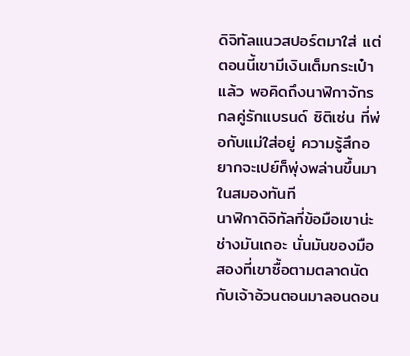ดิจิทัลแนวสปอร์ตมาใส่ แต่ตอนนี้เขามีเงินเต็มกระเป๋าแล้ว พอคิดถึงนาฬิกาจักรกลคู่รักแบรนด์ ซิติเซ่น ที่พ่อกับแม่ใส่อยู่ ความรู้สึกอยากจะเปย์ก็พุ่งพล่านขึ้นมาในสมองทันที
นาฬิกาดิจิทัลที่ข้อมือเขาน่ะช่างมันเถอะ นั่นมันของมือสองที่เขาซื้อตามตลาดนัดกับเจ้าอ้วนตอนมาลอนดอน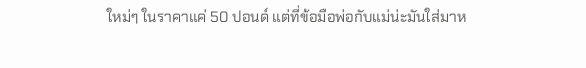ใหม่ๆ ในราคาแค่ 50 ปอนด์ แต่ที่ข้อมือพ่อกับแม่น่ะมันใส่มาห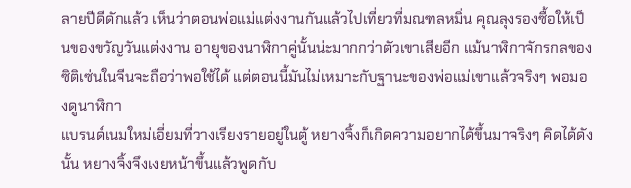ลายปีดีดักแล้ว เห็นว่าตอนพ่อแม่แต่งงานกันแล้วไปเที่ยวที่มณฑลหมิ่น คุณลุงรองซื้อให้เป็นของขวัญวันแต่งงาน อายุของนาฬิกาคู่นั้นน่ะมากกว่าตัวเขาเสียอีก แม้นาฬิกาจักรกลของซิติเซ่นในจีนจะถือว่าพอใช้ได้ แต่ตอนนี้มันไม่เหมาะกับฐานะของพ่อแม่เขาแล้วจริงๆ พอมองดูนาฬิกา
แบรนด์เนมใหม่เอี่ยมที่วางเรียงรายอยู่ในตู้ หยางจิ้งก็เกิดความอยากได้ขึ้นมาจริงๆ คิดได้ดังนั้น หยางจิ้งจึงเงยหน้าขึ้นแล้วพูดกับ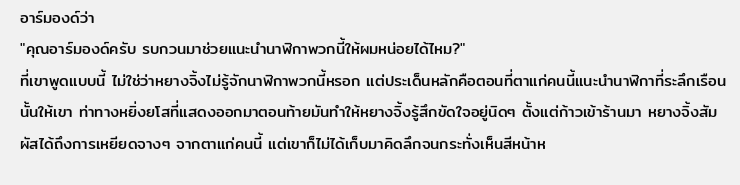อาร์มองด์ว่า
"คุณอาร์มองด์ครับ รบกวนมาช่วยแนะนำนาฬิกาพวกนี้ให้ผมหน่อยได้ไหม?"
ที่เขาพูดแบบนี้ ไม่ใช่ว่าหยางจิ้งไม่รู้จักนาฬิกาพวกนี้หรอก แต่ประเด็นหลักคือตอนที่ตาแก่คนนี้แนะนำนาฬิกาที่ระลึกเรือนนั้นให้เขา ท่าทางหยิ่งยโสที่แสดงออกมาตอนท้ายมันทำให้หยางจิ้งรู้สึกขัดใจอยู่นิดๆ ตั้งแต่ก้าวเข้าร้านมา หยางจิ้งสัมผัสได้ถึงการเหยียดจางๆ จากตาแก่คนนี้ แต่เขาก็ไม่ได้เก็บมาคิดลึกจนกระทั่งเห็นสีหน้าห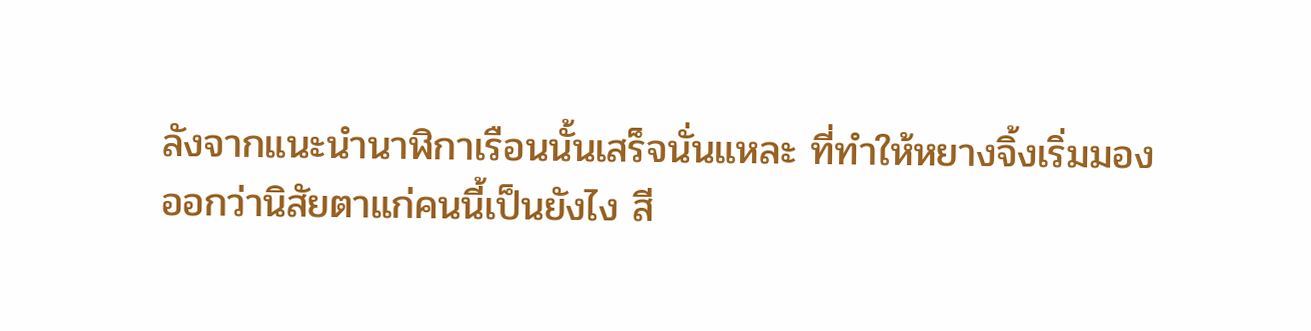ลังจากแนะนำนาฬิกาเรือนนั้นเสร็จนั่นแหละ ที่ทำให้หยางจิ้งเริ่มมองออกว่านิสัยตาแก่คนนี้เป็นยังไง สี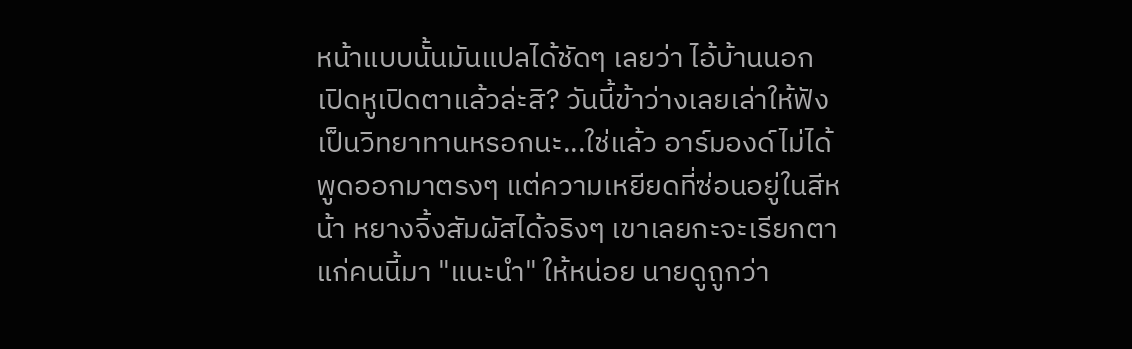หน้าแบบนั้นมันแปลได้ชัดๆ เลยว่า ไอ้บ้านนอก เปิดหูเปิดตาแล้วล่ะสิ? วันนี้ข้าว่างเลยเล่าให้ฟังเป็นวิทยาทานหรอกนะ...ใช่แล้ว อาร์มองด์ไม่ได้พูดออกมาตรงๆ แต่ความเหยียดที่ซ่อนอยู่ในสีหน้า หยางจิ้งสัมผัสได้จริงๆ เขาเลยกะจะเรียกตาแก่คนนี้มา "แนะนำ" ให้หน่อย นายดูถูกว่า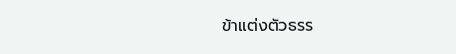ข้าแต่งตัวธรร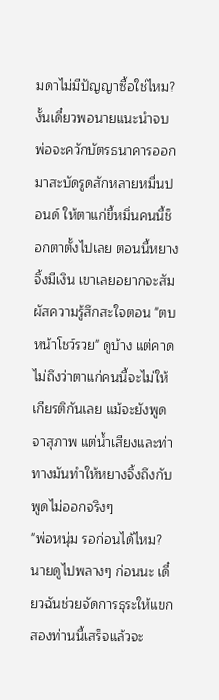มดาไม่มีปัญญาซื้อใช่ไหม? งั้นเดี๋ยวพอนายแนะนำจบ พ่อจะควักบัตรธนาคารออกมาสะบัดรูดสักหลายหมื่นปอนด์ ให้ตาแก่ขี้หมิ่นคนนี้ช็อกตาตั้งไปเลย ตอนนี้หยางจิ้งมีเงิน เขาเลยอยากจะสัมผัสความรู้สึกสะใจตอน "ตบหน้าโชว์รวย" ดูบ้าง แต่คาดไม่ถึงว่าตาแก่คนนี้จะไม่ให้เกียรติกันเลย แม้จะยังพูดจาสุภาพ แต่น้ำเสียงและท่าทางมันทำให้หยางจิ้งถึงกับพูดไม่ออกจริงๆ
"พ่อหนุ่ม รอก่อนได้ไหม? นายดูไปพลางๆ ก่อนนะ เดี๋ยวฉันช่วยจัดการธุระให้แขกสองท่านนี้เสร็จแล้วจะ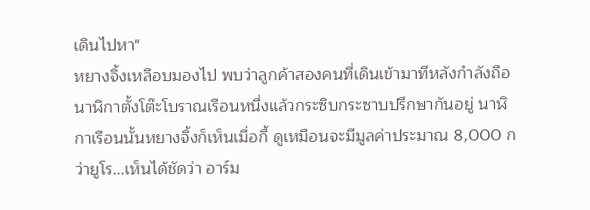เดินไปหา"
หยางจิ้งเหลือบมองไป พบว่าลูกค้าสองคนที่เดินเข้ามาทีหลังกำลังถือนาฬิกาตั้งโต๊ะโบราณเรือนหนึ่งแล้วกระซิบกระซาบปรึกษากันอยู่ นาฬิกาเรือนนั้นหยางจิ้งก็เห็นเมื่อกี้ ดูเหมือนจะมีมูลค่าประมาณ 8,000 กว่ายูโร...เห็นได้ชัดว่า อาร์ม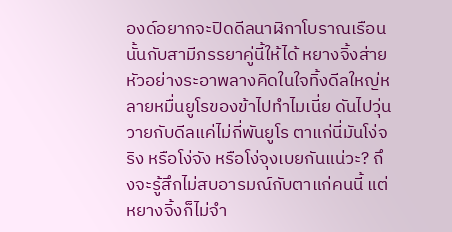องด์อยากจะปิดดีลนาฬิกาโบราณเรือนนั้นกับสามีภรรยาคู่นี้ให้ได้ หยางจิ้งส่ายหัวอย่างระอาพลางคิดในใจทิ้งดีลใหญ่หลายหมื่นยูโรของข้าไปทำไมเนี่ย ดันไปวุ่นวายกับดีลแค่ไม่กี่พันยูโร ตาแก่นี่มันโง่จริง หรือโง่จัง หรือโง่จุงเบยกันแน่วะ? ถึงจะรู้สึกไม่สบอารมณ์กับตาแก่คนนี้ แต่หยางจิ้งก็ไม่จำ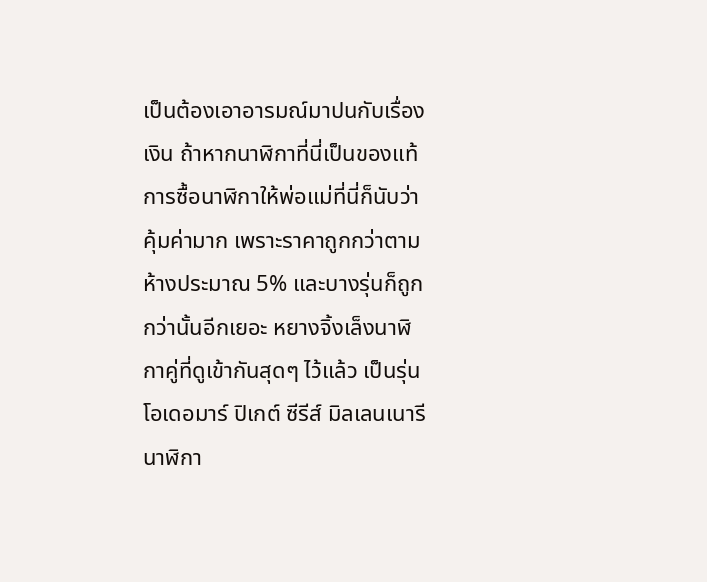เป็นต้องเอาอารมณ์มาปนกับเรื่องเงิน ถ้าหากนาฬิกาที่นี่เป็นของแท้ การซื้อนาฬิกาให้พ่อแม่ที่นี่ก็นับว่าคุ้มค่ามาก เพราะราคาถูกกว่าตามห้างประมาณ 5% และบางรุ่นก็ถูกกว่านั้นอีกเยอะ หยางจิ้งเล็งนาฬิกาคู่ที่ดูเข้ากันสุดๆ ไว้แล้ว เป็นรุ่น โอเดอมาร์ ปิเกต์ ซีรีส์ มิลเลนเนารี นาฬิกา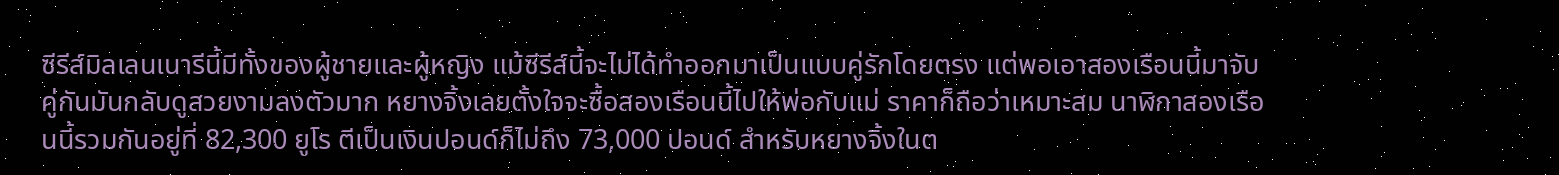ซีรีส์มิลเลนเนารีนี้มีทั้งของผู้ชายและผู้หญิง แม้ซีรีส์นี้จะไม่ได้ทำออกมาเป็นแบบคู่รักโดยตรง แต่พอเอาสองเรือนนี้มาจับคู่กันมันกลับดูสวยงามลงตัวมาก หยางจิ้งเลยตั้งใจจะซื้อสองเรือนนี้ไปให้พ่อกับแม่ ราคาก็ถือว่าเหมาะสม นาฬิกาสองเรือนนี้รวมกันอยู่ที่ 82,300 ยูโร ตีเป็นเงินปอนด์ก็ไม่ถึง 73,000 ปอนด์ สำหรับหยางจิ้งในต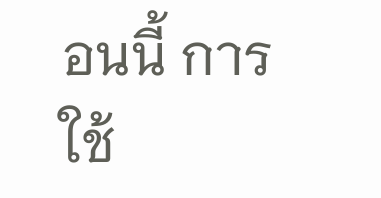อนนี้ การใช้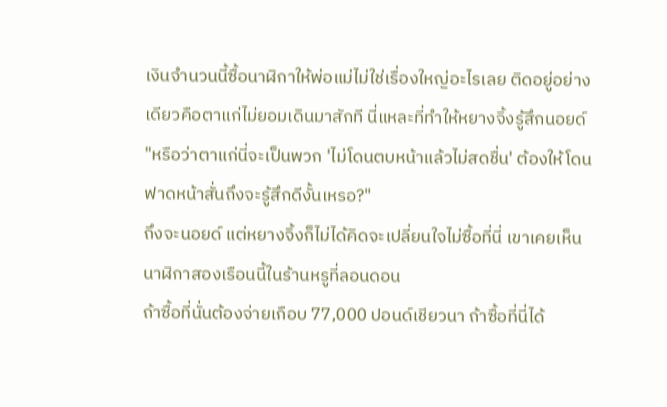เงินจำนวนนี้ซื้อนาฬิกาให้พ่อแม่ไม่ใช่เรื่องใหญ่อะไรเลย ติดอยู่อย่างเดียวคือตาแก่ไม่ยอมเดินมาสักที นี่แหละที่ทำให้หยางจิ้งรู้สึกนอยด์
"หรือว่าตาแก่นี่จะเป็นพวก 'ไม่โดนตบหน้าแล้วไม่สดชื่น' ต้องให้โดนฟาดหน้าสั่นถึงจะรู้สึกดีงั้นเหรอ?"
ถึงจะนอยด์ แต่หยางจิ้งก็ไม่ได้คิดจะเปลี่ยนใจไม่ซื้อที่นี่ เขาเคยเห็นนาฬิกาสองเรือนนี้ในร้านหรูที่ลอนดอน
ถ้าซื้อที่นั่นต้องจ่ายเกือบ 77,000 ปอนด์เชียวนา ถ้าซื้อที่นี่ได้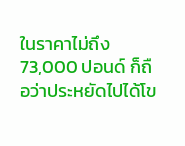ในราคาไม่ถึง 73,000 ปอนด์ ก็ถือว่าประหยัดไปได้โข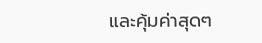และคุ้มค่าสุดๆ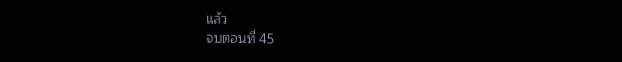แล้ว
จบตอนที่ 45